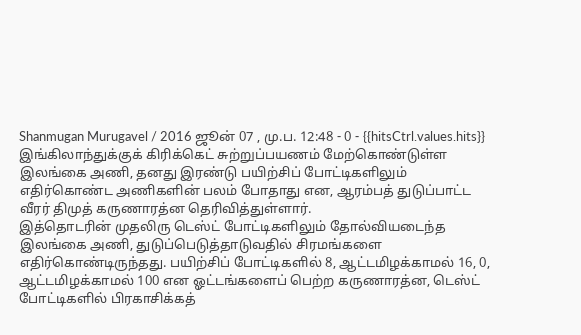Shanmugan Murugavel / 2016 ஜூன் 07 , மு.ப. 12:48 - 0 - {{hitsCtrl.values.hits}}
இங்கிலாந்துக்குக் கிரிக்கெட் சுற்றுப்பயணம் மேற்கொண்டுள்ள இலங்கை அணி, தனது இரண்டு பயிற்சிப் போட்டிகளிலும் எதிர்கொண்ட அணிகளின் பலம் போதாது என, ஆரம்பத் துடுப்பாட்ட வீரர் திமுத் கருணாரத்ன தெரிவித்துள்ளார்.
இத்தொடரின் முதலிரு டெஸ்ட் போட்டிகளிலும் தோல்வியடைந்த இலங்கை அணி, துடுப்பெடுத்தாடுவதில் சிரமங்களை எதிர்கொண்டிருந்தது. பயிற்சிப் போட்டிகளில் 8, ஆட்டமிழக்காமல் 16, 0, ஆட்டமிழக்காமல் 100 என ஓட்டங்களைப் பெற்ற கருணாரத்ன, டெஸ்ட் போட்டிகளில் பிரகாசிக்கத்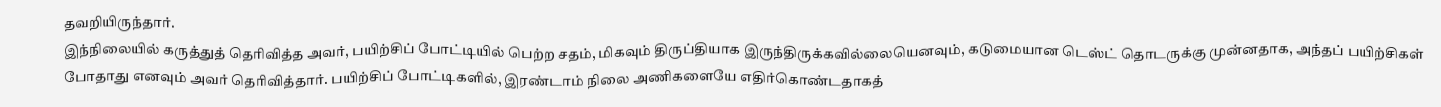தவறியிருந்தார்.
இந்நிலையில் கருத்துத் தெரிவித்த அவர், பயிற்சிப் போட்டியில் பெற்ற சதம், மிகவும் திருப்தியாக இருந்திருக்கவில்லையெனவும், கடுமையான டெஸ்ட் தொடருக்கு முன்னதாக, அந்தப் பயிற்சிகள் போதாது எனவும் அவர் தெரிவித்தார். பயிற்சிப் போட்டிகளில், இரண்டாம் நிலை அணிகளையே எதிர்கொண்டதாகத்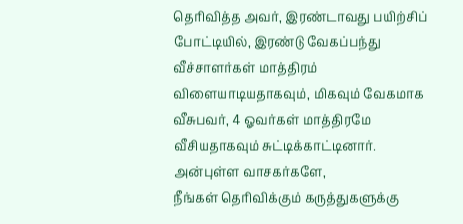தெரிவித்த அவர், இரண்டாவது பயிற்சிப் போட்டியில், இரண்டு வேகப்பந்து வீச்சாளர்கள் மாத்திரம் விளையாடியதாகவும், மிகவும் வேகமாக வீசுபவர், 4 ஓவர்கள் மாத்திரமே வீசியதாகவும் சுட்டிக்காட்டினார்.
அன்புள்ள வாசகர்களே,
நீங்கள் தெரிவிக்கும் கருத்துகளுக்கு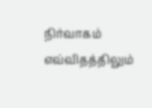நிர்வாகம் எவ்விதத்திலும்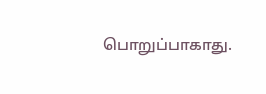பொறுப்பாகாது.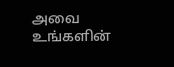அவை உங்களின்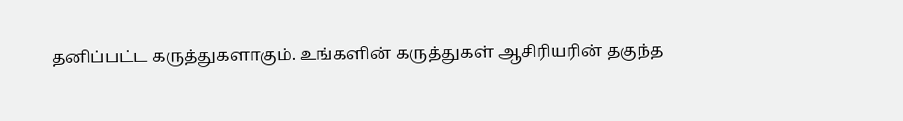தனிப்பட்ட கருத்துகளாகும். உங்களின் கருத்துகள் ஆசிரியரின் தகுந்த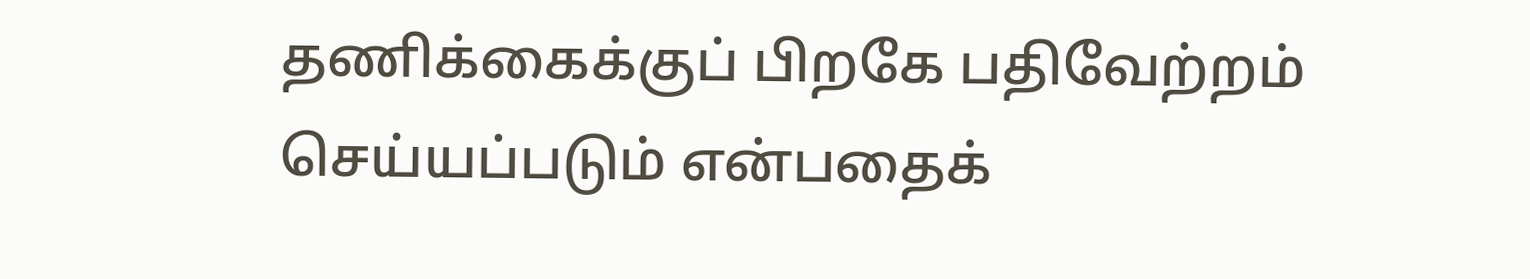தணிக்கைக்குப் பிறகே பதிவேற்றம் செய்யப்படும் என்பதைக்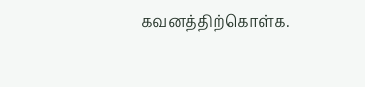கவனத்திற்கொள்க.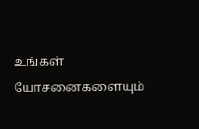உங்கள் யோசனைகளையும்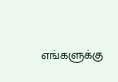எங்களுக்கு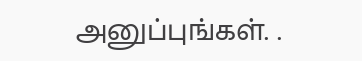அனுப்புங்கள். .